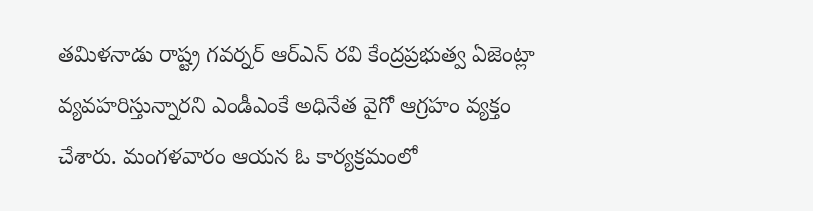తమిళనాడు రాష్ట్ర గవర్నర్ ఆర్ఎన్ రవి కేంద్రప్రభుత్వ ఏజెంట్లా వ్యవహరిస్తున్నారని ఎండీఎంకే అధినేత వైగో ఆగ్రహం వ్యక్తం చేశారు. మంగళవారం ఆయన ఓ కార్యక్రమంలో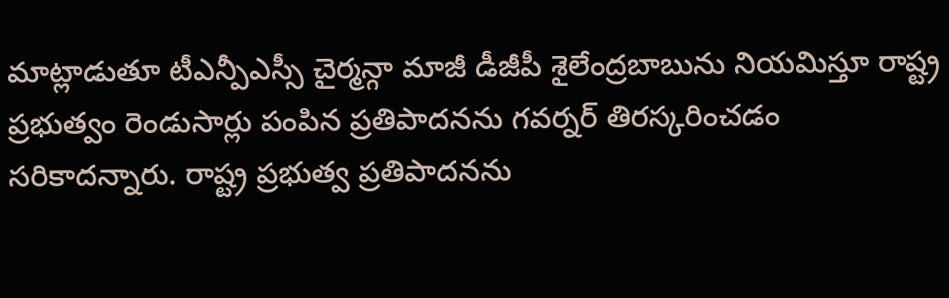మాట్లాడుతూ టీఎన్పీఎస్సీ చైర్మన్గా మాజీ డీజీపీ శైలేంద్రబాబును నియమిస్తూ రాష్ట్ర ప్రభుత్వం రెండుసార్లు పంపిన ప్రతిపాదనను గవర్నర్ తిరస్కరించడం సరికాదన్నారు. రాష్ట్ర ప్రభుత్వ ప్రతిపాదనను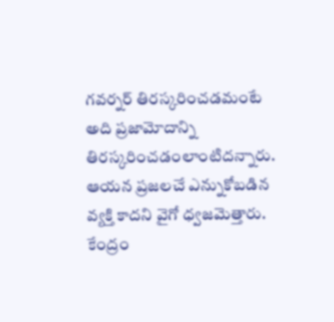గవర్నర్ తిరస్కరించడమంటే అది ప్రజామోదాన్ని తిరస్కరించడంలాంటిదన్నారు. ఆయన ప్రజలచే ఎన్నుకోబడిన వ్యక్తి కాదని వైగో ధ్వజమెత్తారు.
కేంద్రం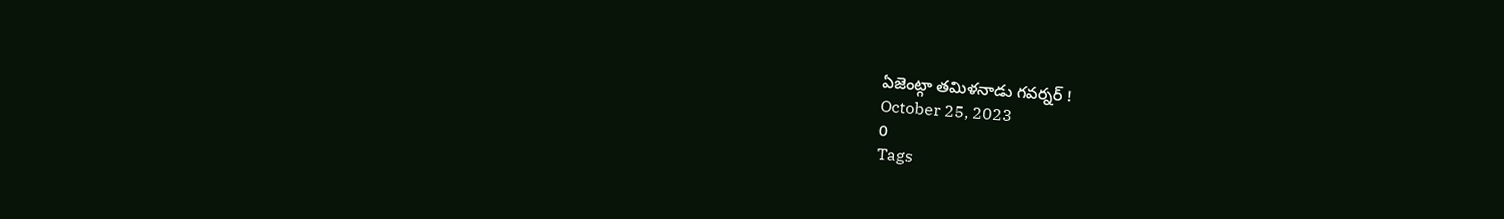ఏజెంట్గా తమిళనాడు గవర్నర్ !
October 25, 2023
0
Tags